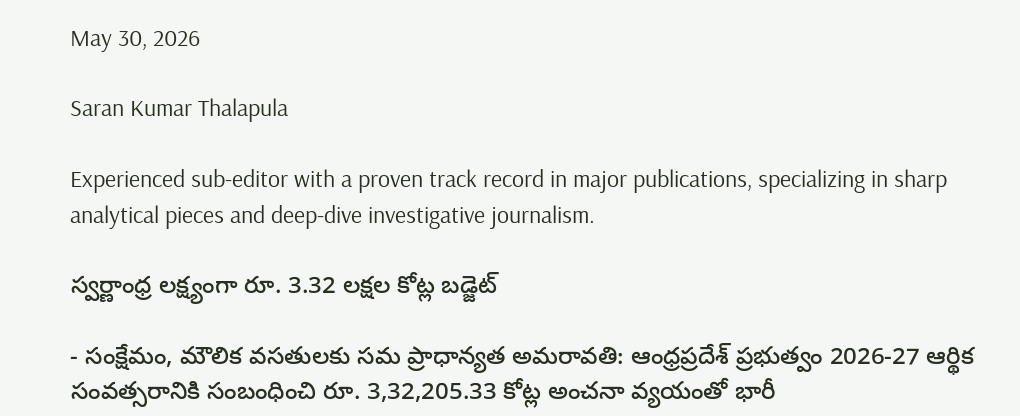May 30, 2026

Saran Kumar Thalapula

Experienced sub-editor with a proven track record in major publications, specializing in sharp analytical pieces and deep-dive investigative journalism.

స్వర్ణాంధ్ర లక్ష్యంగా రూ. 3.32 లక్షల కోట్ల బడ్జెట్

- సంక్షేమం, మౌలిక వసతులకు సమ ప్రాధాన్యత అమరావతి: ఆంధ్రప్రదేశ్ ప్రభుత్వం 2026-27 ఆర్థిక సంవత్సరానికి సంబంధించి రూ. 3,32,205.33 కోట్ల అంచనా వ్యయంతో భారీ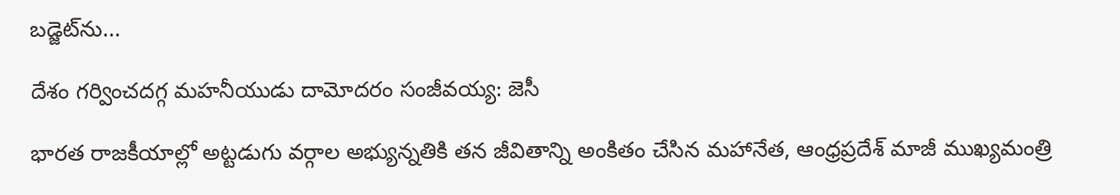బడ్జెట్‌ను...

దేశం గర్వించదగ్గ మహనీయుడు దామోదరం సంజీవయ్య: జెసీ

భారత రాజకీయాల్లో అట్టడుగు వర్గాల అభ్యున్నతికి తన జీవితాన్ని అంకితం చేసిన మహానేత, ఆంధ్రప్రదేశ్ మాజీ ముఖ్యమంత్రి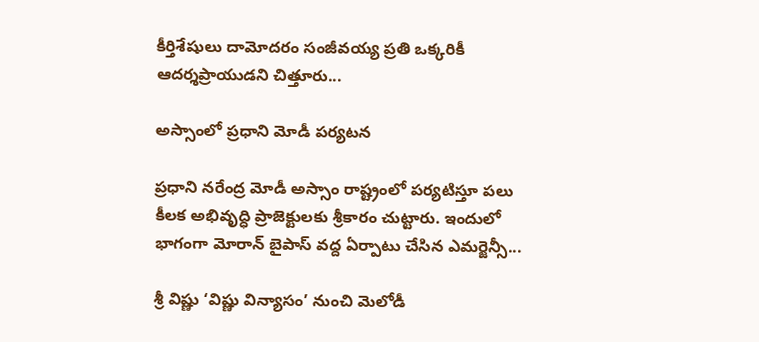కీర్తిశేషులు దామోదరం సంజీవయ్య ప్రతి ఒక్కరికీ ఆదర్శప్రాయుడని చిత్తూరు...

అస్సాంలో ప్రధాని మోడీ పర్యటన

ప్రధాని నరేంద్ర మోడీ అస్సాం రాష్ట్రంలో పర్యటిస్తూ పలు కీలక అభివృద్ధి ప్రాజెక్టులకు శ్రీకారం చుట్టారు. ఇందులో భాగంగా మోరాన్ బైపాస్ వద్ద ఏర్పాటు చేసిన ఎమర్జెన్సీ...

శ్రీ విష్ణు ‘విష్ణు విన్యాసం’ నుంచి మెలోడీ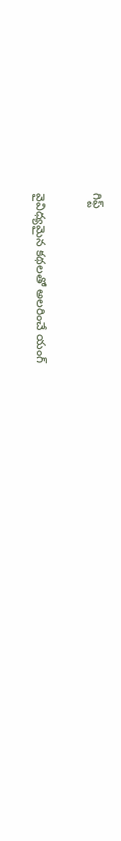గిఫ్ట్

వైవిధ్యమైన కథలతో అలరించే యంగ్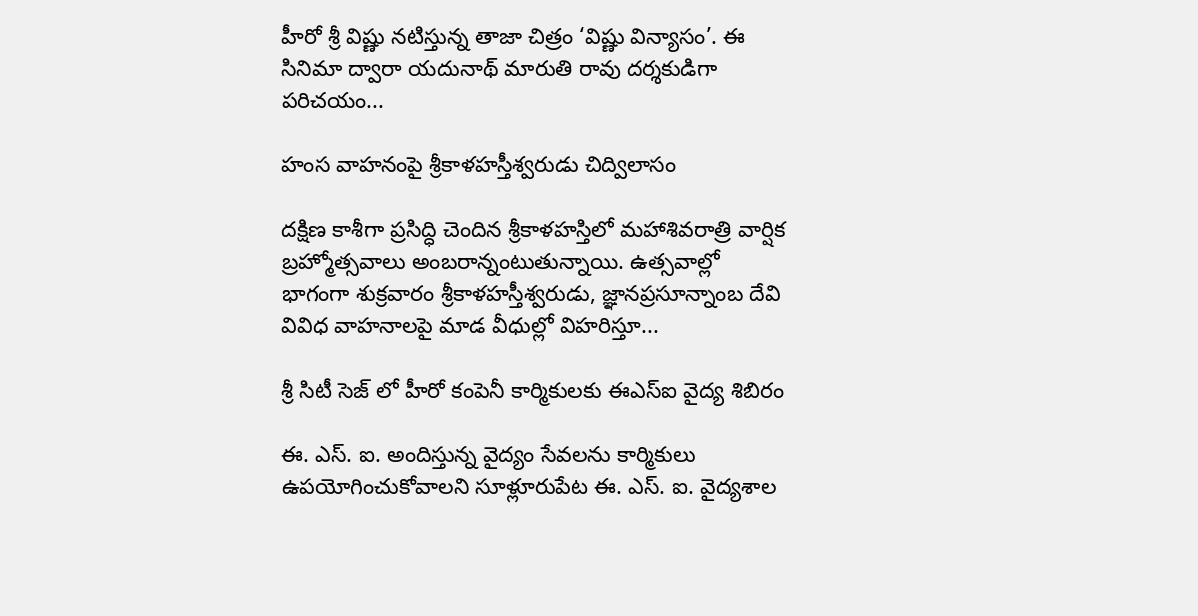హీరో శ్రీ విష్ణు నటిస్తున్న తాజా చిత్రం ‘విష్ణు విన్యాసం’. ఈ సినిమా ద్వారా యదునాథ్‌ మారుతి రావు దర్శకుడిగా పరిచయం...

హంస వాహనంపై శ్రీకాళహస్తీశ్వరుడు చిద్విలాసం

దక్షిణ కాశీగా ప్రసిద్ధి చెందిన శ్రీకాళహస్తిలో మహాశివరాత్రి వార్షిక బ్రహ్మోత్సవాలు అంబరాన్నంటుతున్నాయి. ఉత్సవాల్లో భాగంగా శుక్రవారం శ్రీకాళహస్తీశ్వరుడు, జ్ఞానప్రసూన్నాంబ దేవి వివిధ వాహనాలపై మాడ వీధుల్లో విహరిస్తూ...

శ్రీ సిటీ సెజ్ లో హీరో కంపెనీ కార్మికులకు ఈఎస్ఐ వైద్య శిబిరం

ఈ. ఎస్. ఐ. అందిస్తున్న వైద్యం సేవలను కార్మికులు ఉపయోగించుకోవాలని సూళ్లూరుపేట ఈ. ఎస్. ఐ. వైద్యశాల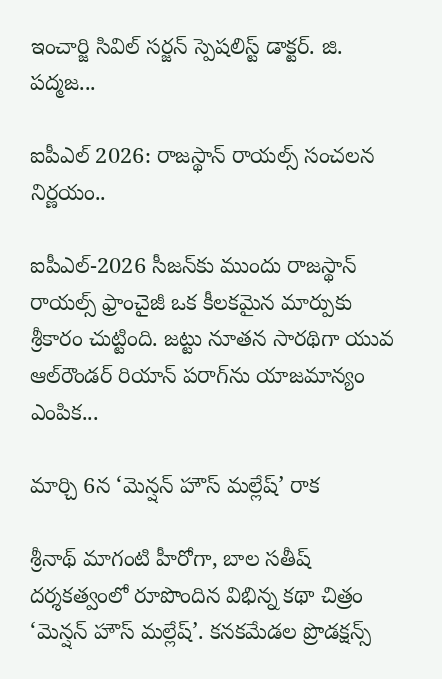ఇంచార్జి సివిల్ సర్జన్ స్పెషలిస్ట్ డాక్టర్. జి. పద్మజ...

ఐపీఎల్ 2026: రాజస్థాన్ రాయల్స్ సంచలన నిర్ణయం..

ఐపీఎల్-2026 సీజన్‌కు ముందు రాజస్థాన్ రాయల్స్ ఫ్రాంచైజీ ఒక కీలకమైన మార్పుకు శ్రీకారం చుట్టింది. జట్టు నూతన సారథిగా యువ ఆల్‌రౌండర్ రియాన్ పరాగ్‌ను యాజమాన్యం ఎంపిక...

మార్చి 6న ‘మెన్షన్ హౌస్ మల్లేష్‌’ రాక

శ్రీనాథ్ మాగంటి హీరోగా, బాల సతీష్ దర్శకత్వంలో రూపొందిన విభిన్న కథా చిత్రం ‘మెన్షన్ హౌస్ మల్లేష్‌’. కనకమేడల ప్రొడక్షన్స్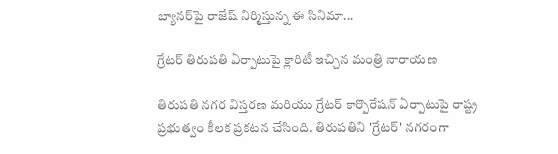బ్యానర్‌పై రాజేష్ నిర్మిస్తున్న ఈ సినిమా...

గ్రేటర్ తిరుపతి ఏర్పాటుపై క్లారిటీ ఇచ్చిన మంత్రి నారాయణ

తిరుపతి నగర విస్తరణ మరియు గ్రేటర్ కార్పొరేషన్ ఏర్పాటుపై రాష్ట్ర ప్రభుత్వం కీలక ప్రకటన చేసింది. తిరుపతిని 'గ్రేటర్' నగరంగా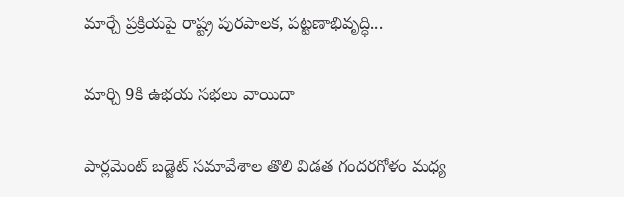మార్చే ప్రక్రియపై రాష్ట్ర పురపాలక, పట్టణాభివృద్ధి...

మార్చి 9కి ఉభయ సభలు వాయిదా

పార్లమెంట్ బడ్జెట్ సమావేశాల తొలి విడత గందరగోళం మధ్య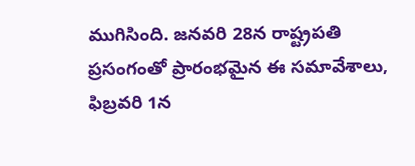ముగిసింది. జనవరి 28న రాష్ట్రపతి ప్రసంగంతో ప్రారంభమైన ఈ సమావేశాలు, ఫిబ్రవరి 1న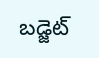బడ్జెట్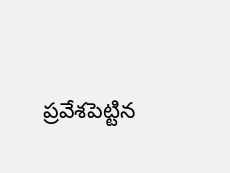ప్రవేశపెట్టిన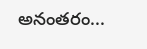అనంతరం...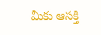మీకు ఆసక్తి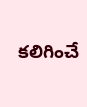కలిగించే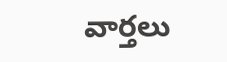వార్తలు